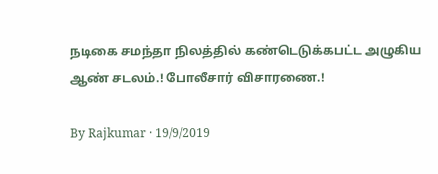நடிகை சமந்தா நிலத்தில் கண்டெடுக்கபட்ட அழுகிய ஆண் சடலம்.! போலீசார் விசாரணை.!

By Rajkumar · 19/9/2019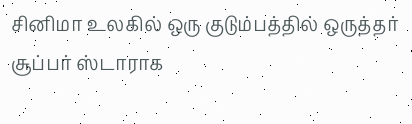சினிமா உலகில் ஒரு குடும்பத்தில் ஒருத்தர் சூப்பர் ஸ்டாராக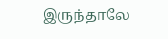இருந்தாலே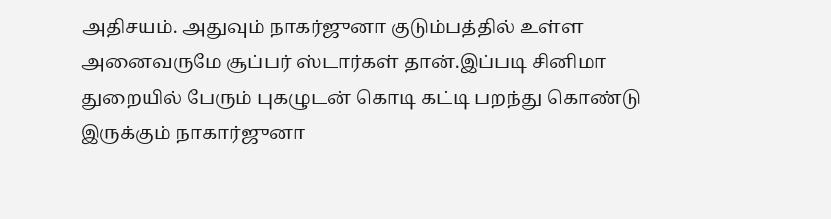அதிசயம். அதுவும் நாகர்ஜுனா குடும்பத்தில் உள்ள அனைவருமே சூப்பர் ஸ்டார்கள் தான்.இப்படி சினிமா துறையில் பேரும் புகழுடன் கொடி கட்டி பறந்து கொண்டு இருக்கும் நாகார்ஜுனா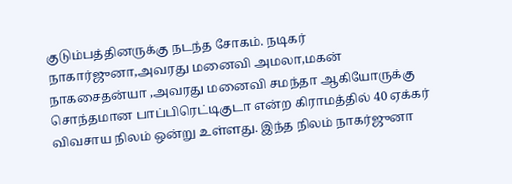குடும்பத்தினருக்கு நடந்த சோகம். நடிகர் நாகார்ஜுனா,அவரது மனைவி அமலா,மகன் நாகசைதன்யா ,அவரது மனைவி சமந்தா ஆகியோருக்கு சொந்தமான பாப்பிரெட்டிகுடா என்ற கிராமத்தில் 40 ஏக்கர் விவசாய நிலம் ஒன்று உள்ளது. இந்த நிலம் நாகர்ஜுனா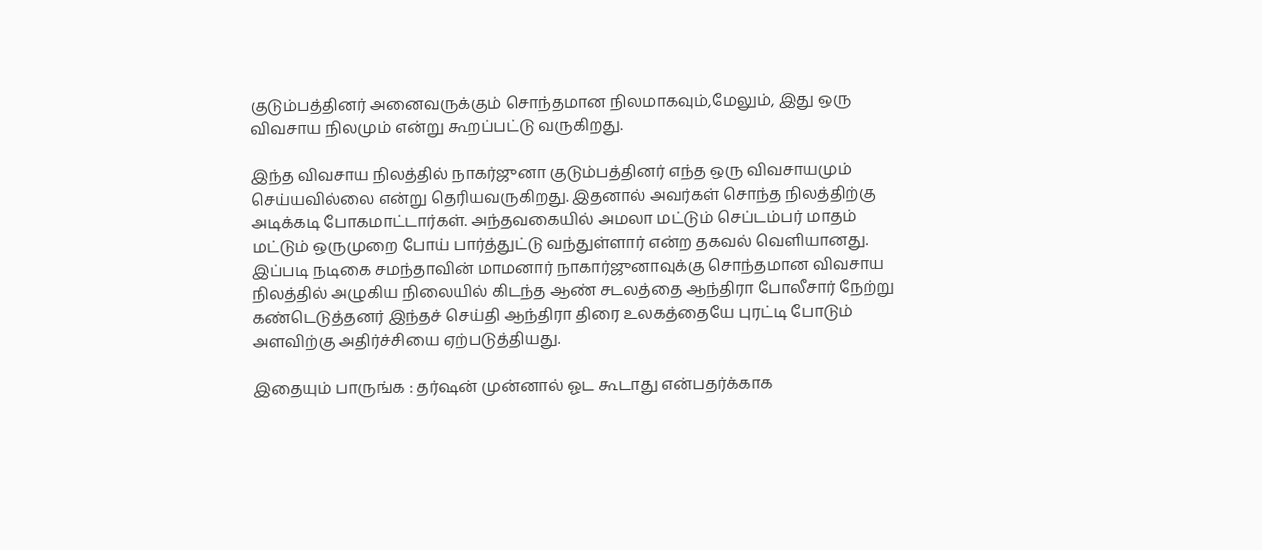குடும்பத்தினர் அனைவருக்கும் சொந்தமான நிலமாகவும்,மேலும், இது ஒரு விவசாய நிலமும் என்று கூறப்பட்டு வருகிறது.

இந்த விவசாய நிலத்தில் நாகர்ஜுனா குடும்பத்தினர் எந்த ஒரு விவசாயமும் செய்யவில்லை என்று தெரியவருகிறது. இதனால் அவர்கள் சொந்த நிலத்திற்கு அடிக்கடி போகமாட்டார்கள். அந்தவகையில் அமலா மட்டும் செப்டம்பர் மாதம் மட்டும் ஒருமுறை போய் பார்த்துட்டு வந்துள்ளார் என்ற தகவல் வெளியானது. இப்படி நடிகை சமந்தாவின் மாமனார் நாகார்ஜுனாவுக்கு சொந்தமான விவசாய நிலத்தில் அழுகிய நிலையில் கிடந்த ஆண் சடலத்தை ஆந்திரா போலீசார் நேற்று கண்டெடுத்தனர் இந்தச் செய்தி ஆந்திரா திரை உலகத்தையே புரட்டி போடும் அளவிற்கு அதிர்ச்சியை ஏற்படுத்தியது.

இதையும் பாருங்க : தர்ஷன் முன்னால் ஓட கூடாது என்பதர்க்காக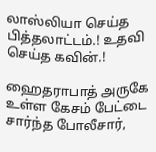லாஸ்லியா செய்த பித்தலாட்டம்.! உதவி செய்த கவின்.!

ஹைதராபாத் அருகே உள்ள கேசம் பேட்டை சார்ந்த போலீசார்,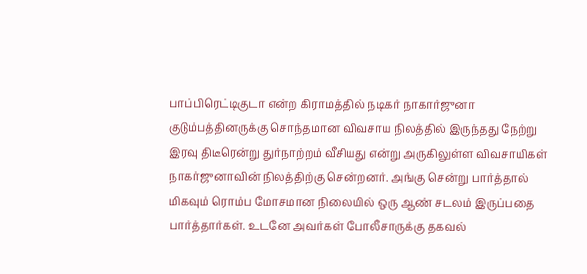பாப்பிரெட்டிகுடா என்ற கிராமத்தில் நடிகர் நாகார்ஜுனா குடும்பத்தினருக்கு சொந்தமான விவசாய நிலத்தில் இருந்தது நேற்று இரவு திடீரென்று துர்நாற்றம் வீசியது என்று அருகிலுள்ள விவசாயிகள் நாகர்ஜுனாவின் நிலத்திற்கு சென்றனர். அங்கு சென்று பார்த்தால் மிகவும் ரொம்ப மோசமான நிலையில் ஒரு ஆண் சடலம் இருப்பதை பார்த்தார்கள். உடனே அவர்கள் போலீசாருக்கு தகவல்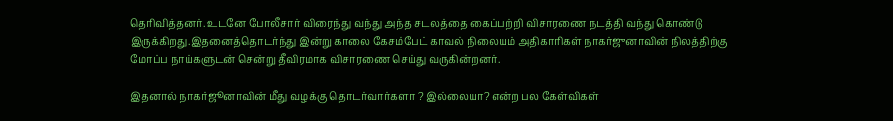தெரிவித்தனர். உடனே போலீசார் விரைந்து வந்து அந்த சடலத்தை கைப்பற்றி விசாரணை நடத்தி வந்து கொண்டு இருக்கிறது.இதனைத்தொடர்ந்து இன்று காலை கேசம்பேட் காவல் நிலையம் அதிகாரிகள் நாகர்ஜுனாவின் நிலத்திற்கு மோப்ப நாய்களுடன் சென்று தீவிரமாக விசாரணை செய்து வருகின்றனர்.

இதனால் நாகர்ஜூனாவின் மீது வழக்கு தொடர்வார்களா ? இல்லையா? என்ற பல கேள்விகள்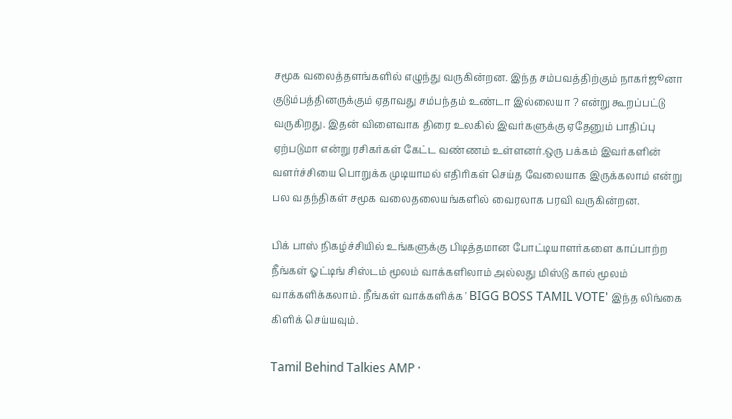சமூக வலைத்தளங்களில் எழுந்து வருகின்றன. இந்த சம்பவத்திற்கும் நாகர்ஜூனா குடும்பத்தினருக்கும் ஏதாவது சம்பந்தம் உண்டா இல்லையா ? என்று கூறப்பட்டு வருகிறது. இதன் விளைவாக திரை உலகில் இவர்களுக்கு ஏதேனும் பாதிப்பு ஏற்படுமா என்று ரசிகர்கள் கேட்ட வண்ணம் உள்ளனர்.ஒரு பக்கம் இவர்களின் வளர்ச்சியை பொறுக்க முடியாமல் எதிரிகள் செய்த வேலையாக இருக்கலாம் என்று பல வதந்திகள் சமூக வலைதலையங்களில் வைரலாக பரவி வருகின்றன.

பிக் பாஸ் நிகழ்ச்சியில் உங்களுக்கு பிடித்தமான போட்டியாளர்களை காப்பாற்ற நீங்கள் ஓட்டிங் சிஸ்டம் மூலம் வாக்களிலாம் அல்லது மிஸ்டு கால் மூலம் வாக்களிக்கலாம். நீங்கள் வாக்களிக்க ' BIGG BOSS TAMIL VOTE' இந்த லிங்கை கிளிக் செய்யவும்.

Tamil Behind Talkies AMP ·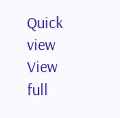Quick view
View full